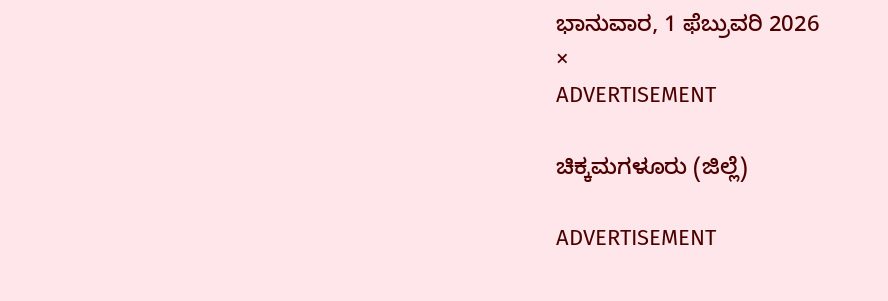ಭಾನುವಾರ, 1 ಫೆಬ್ರುವರಿ 2026
×
ADVERTISEMENT

ಚಿಕ್ಕಮಗಳೂರು (ಜಿಲ್ಲೆ)

ADVERTISEMENT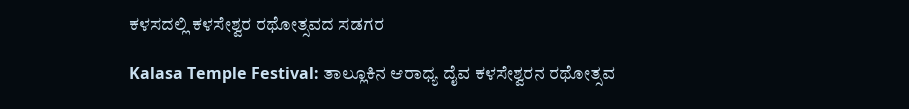ಕಳಸದಲ್ಲಿ ಕಳಸೇಶ್ವರ ರಥೋತ್ಸವದ ಸಡಗರ

Kalasa Temple Festival: ತಾಲ್ಲೂಕಿನ ಆರಾಧ್ಯ ದೈವ ಕಳಸೇಶ್ವರನ ರಥೋತ್ಸವ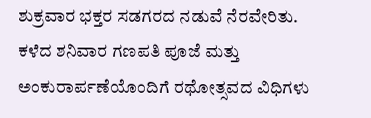ಶುಕ್ರವಾರ ಭಕ್ತರ ಸಡಗರದ ನಡುವೆ ನೆರವೇರಿತು. ಕಳೆದ ಶನಿವಾರ ಗಣಪತಿ ಪೂಜೆ ಮತ್ತು ಅಂಕುರಾರ್ಪಣೆಯೊಂದಿಗೆ ರಥೋತ್ಸವದ ವಿಧಿಗಳು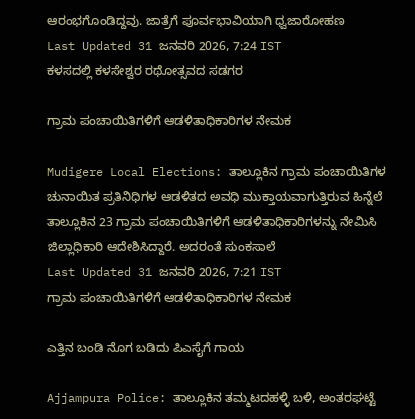ಆರಂಭಗೊಂಡಿದ್ದವು. ಜಾತ್ರೆಗೆ ಪೂರ್ವಭಾವಿಯಾಗಿ ಧ್ವಜಾರೋಹಣ
Last Updated 31 ಜನವರಿ 2026, 7:24 IST
ಕಳಸದಲ್ಲಿ ಕಳಸೇಶ್ವರ ರಥೋತ್ಸವದ ಸಡಗರ

ಗ್ರಾಮ ಪಂಚಾಯಿತಿಗಳಿಗೆ ಆಡಳಿತಾಧಿಕಾರಿಗಳ ನೇಮಕ

Mudigere Local Elections: ತಾಲ್ಲೂಕಿನ ಗ್ರಾಮ ಪಂಚಾಯಿತಿಗಳ ಚುನಾಯಿತ ಪ್ರತಿನಿಧಿಗಳ ಆಡಳಿತದ ಅವಧಿ ಮುಕ್ತಾಯವಾಗುತ್ತಿರುವ ಹಿನ್ನೆಲೆ ತಾಲ್ಲೂಕಿನ 23 ಗ್ರಾಮ ಪಂಚಾಯಿತಿಗಳಿಗೆ ಆಡಳಿತಾಧಿಕಾರಿಗಳನ್ನು ನೇಮಿಸಿ ಜಿಲ್ಲಾಧಿಕಾರಿ ಆದೇಶಿಸಿದ್ದಾರೆ. ಅದರಂತೆ ಸುಂಕಸಾಲೆ
Last Updated 31 ಜನವರಿ 2026, 7:21 IST
ಗ್ರಾಮ ಪಂಚಾಯಿತಿಗಳಿಗೆ ಆಡಳಿತಾಧಿಕಾರಿಗಳ ನೇಮಕ

ಎತ್ತಿನ ಬಂಡಿ ನೊಗ ಬಡಿದು ಪಿಎಸೈಗೆ ಗಾಯ

Ajjampura Police: ತಾಲ್ಲೂಕಿನ ತಮ್ಮಟದಹಳ್ಳಿ ಬಳಿ, ಅಂತರಘಟ್ಟೆ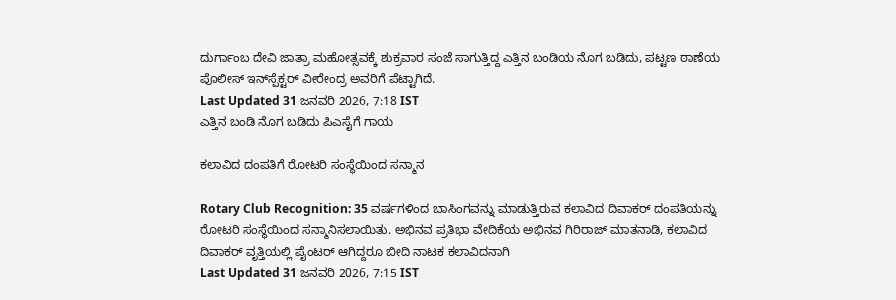ದುರ್ಗಾಂಬ ದೇವಿ ಜಾತ್ರಾ ಮಹೋತ್ಸವಕ್ಕೆ ಶುಕ್ರವಾರ ಸಂಜೆ ಸಾಗುತ್ತಿದ್ದ ಎತ್ತಿನ ಬಂಡಿಯ ನೊಗ ಬಡಿದು, ಪಟ್ಟಣ ಠಾಣೆಯ ಪೊಲೀಸ್ ಇನ್‌ಸ್ಪೆಕ್ಟರ್‌ ವೀರೇಂದ್ರ ಅವರಿಗೆ ಪೆಟ್ಟಾಗಿದೆ.
Last Updated 31 ಜನವರಿ 2026, 7:18 IST
ಎತ್ತಿನ ಬಂಡಿ ನೊಗ ಬಡಿದು ಪಿಎಸೈಗೆ ಗಾಯ

ಕಲಾವಿದ ದಂಪತಿಗೆ ರೋಟರಿ ಸಂಸ್ಥೆಯಿಂದ ಸನ್ಮಾನ

Rotary Club Recognition: 35 ವರ್ಷಗಳಿಂದ ಬಾಸಿಂಗವನ್ನು ಮಾಡುತ್ತಿರುವ ಕಲಾವಿದ ದಿವಾಕರ್ ದಂಪತಿಯನ್ನು ರೋಟರಿ ಸಂಸ್ಥೆಯಿಂದ ಸನ್ಮಾನಿಸಲಾಯಿತು. ಅಭಿನವ ಪ್ರತಿಭಾ ವೇದಿಕೆಯ ಅಭಿನವ ಗಿರಿರಾಜ್ ಮಾತನಾಡಿ, ಕಲಾವಿದ ದಿವಾಕರ್ ವೃತ್ತಿಯಲ್ಲಿ ಪೈಂಟರ್ ಆಗಿದ್ದರೂ ಬೀದಿ ನಾಟಕ ಕಲಾವಿದನಾಗಿ
Last Updated 31 ಜನವರಿ 2026, 7:15 IST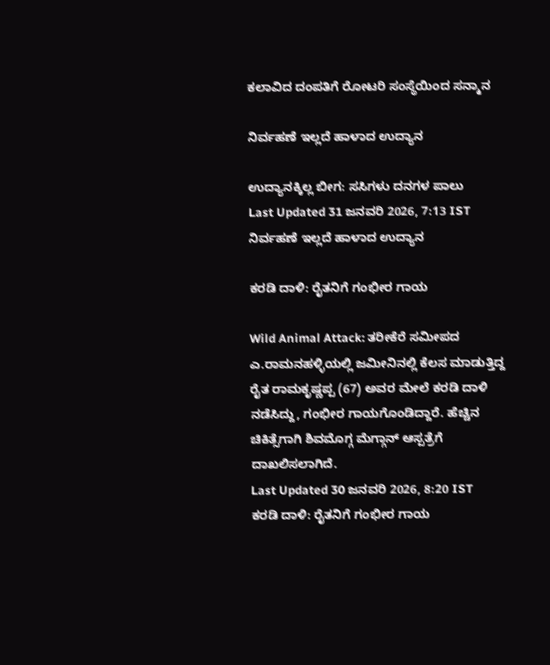ಕಲಾವಿದ ದಂಪತಿಗೆ ರೋಟರಿ ಸಂಸ್ಥೆಯಿಂದ ಸನ್ಮಾನ

ನಿರ್ವಹಣೆ ಇಲ್ಲದೆ ಹಾಳಾದ ಉದ್ಯಾನ

ಉದ್ಯಾನಕ್ಕಿಲ್ಲ ಬೀಗ: ಸಸಿಗಳು ದನಗಳ ಪಾಲು
Last Updated 31 ಜನವರಿ 2026, 7:13 IST
ನಿರ್ವಹಣೆ ಇಲ್ಲದೆ ಹಾಳಾದ ಉದ್ಯಾನ

ಕರಡಿ ದಾಳಿ: ರೈತನಿಗೆ ಗಂಭೀರ ಗಾಯ

Wild Animal Attack: ತರೀಕೆರೆ ಸಮೀಪದ ಎ.ರಾಮನಹಳ್ಳಿಯಲ್ಲಿ ಜಮೀನಿನಲ್ಲಿ ಕೆಲಸ ಮಾಡುತ್ತಿದ್ದ ರೈತ ರಾಮಕೃಷ್ಣಪ್ಪ (67) ಅವರ ಮೇಲೆ ಕರಡಿ ದಾಳಿ ನಡೆಸಿದ್ದು, ಗಂಭೀರ ಗಾಯಗೊಂಡಿದ್ದಾರೆ. ಹೆಚ್ಚಿನ ಚಿಕಿತ್ಸೆಗಾಗಿ ಶಿವಮೊಗ್ಗ ಮೆಗ್ಗಾನ್ ಆಸ್ಪತ್ರೆಗೆ ದಾಖಲಿಸಲಾಗಿದೆ.
Last Updated 30 ಜನವರಿ 2026, 8:20 IST
ಕರಡಿ ದಾಳಿ: ರೈತನಿಗೆ ಗಂಭೀರ ಗಾಯ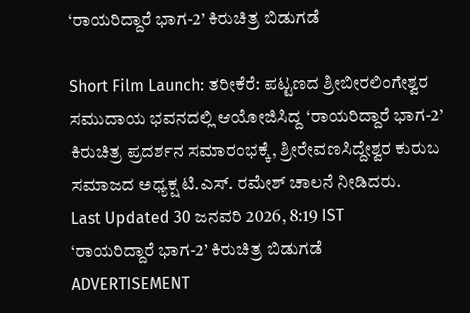‘ರಾಯರಿದ್ದಾರೆ ಭಾಗ-2’ ಕಿರುಚಿತ್ರ ಬಿಡುಗಡೆ

Short Film Launch: ತರೀಕೆರೆ: ಪಟ್ಟಣದ ಶ್ರೀಬೀರಲಿಂಗೇಶ್ವರ ಸಮುದಾಯ ಭವನದಲ್ಲಿ ಆಯೋಜಿಸಿದ್ದ ‘ರಾಯರಿದ್ದಾರೆ ಭಾಗ-2’ ಕಿರುಚಿತ್ರ ಪ್ರದರ್ಶನ ಸಮಾರಂಭಕ್ಕೆ, ಶ್ರೀರೇವಣಸಿದ್ದೇಶ್ವರ ಕುರುಬ ಸಮಾಜದ ಅಧ್ಯಕ್ಷ ಟಿ.ಎಸ್. ರಮೇಶ್ ಚಾಲನೆ ನೀಡಿದರು.
Last Updated 30 ಜನವರಿ 2026, 8:19 IST
‘ರಾಯರಿದ್ದಾರೆ ಭಾಗ-2’ ಕಿರುಚಿತ್ರ ಬಿಡುಗಡೆ
ADVERTISEMENT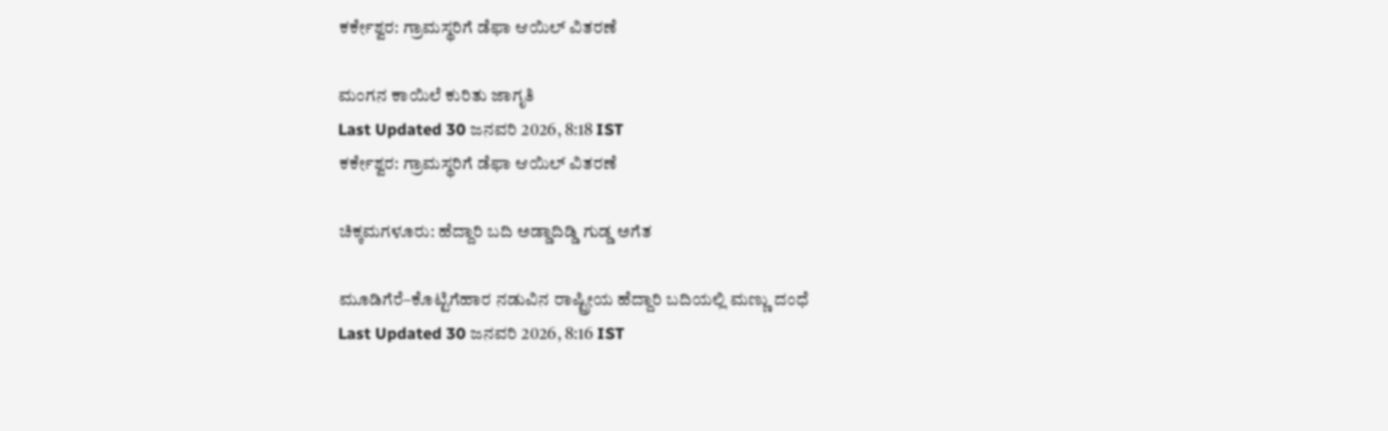ಕರ್ಕೇಶ್ವರ: ಗ್ರಾಮಸ್ಥರಿಗೆ ಡೆಫಾ ಆಯಿಲ್ ವಿತರಣೆ

ಮಂಗನ ಕಾಯಿಲೆ ಕುರಿತು ಜಾಗೃತಿ
Last Updated 30 ಜನವರಿ 2026, 8:18 IST
ಕರ್ಕೇಶ್ವರ: ಗ್ರಾಮಸ್ಥರಿಗೆ ಡೆಫಾ ಆಯಿಲ್ ವಿತರಣೆ

ಚಿಕ್ಕಮಗಳೂರು: ಹೆದ್ದಾರಿ ಬದಿ ಅಡ್ಡಾದಿಡ್ಡಿ ಗುಡ್ಡ ಅಗೆತ

ಮೂಡಿಗೆರೆ–ಕೊಟ್ಟಿಗೆಹಾರ ನಡುವಿನ ರಾಷ್ಟ್ರೀಯ ಹೆದ್ದಾರಿ ಬದಿಯಲ್ಲಿ ಮಣ್ಣು ದಂಧೆ
Last Updated 30 ಜನವರಿ 2026, 8:16 IST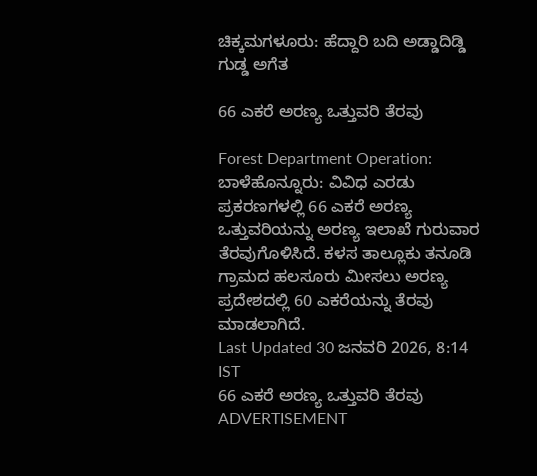ಚಿಕ್ಕಮಗಳೂರು: ಹೆದ್ದಾರಿ ಬದಿ ಅಡ್ಡಾದಿಡ್ಡಿ ಗುಡ್ಡ ಅಗೆತ

66 ಎಕರೆ ಅರಣ್ಯ ಒತ್ತುವರಿ ತೆರವು

Forest Department Operation: ಬಾಳೆಹೊನ್ನೂರು: ವಿವಿಧ ಎರಡು ಪ್ರಕರಣಗಳಲ್ಲಿ 66 ಎಕರೆ ಅರಣ್ಯ ಒತ್ತುವರಿಯನ್ನು ಅರಣ್ಯ ಇಲಾಖೆ ಗುರುವಾರ ತೆರವುಗೊಳಿಸಿದೆ. ಕಳಸ ತಾಲ್ಲೂಕು ತನೂಡಿ ಗ್ರಾಮದ ಹಲಸೂರು ಮೀಸಲು ಅರಣ್ಯ ಪ್ರದೇಶದಲ್ಲಿ 60 ಎಕರೆಯನ್ನು ತೆರವು ಮಾಡಲಾಗಿದೆ.
Last Updated 30 ಜನವರಿ 2026, 8:14 IST
66 ಎಕರೆ ಅರಣ್ಯ ಒತ್ತುವರಿ ತೆರವು
ADVERTISEMENT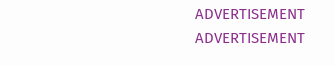ADVERTISEMENT
ADVERTISEMENT